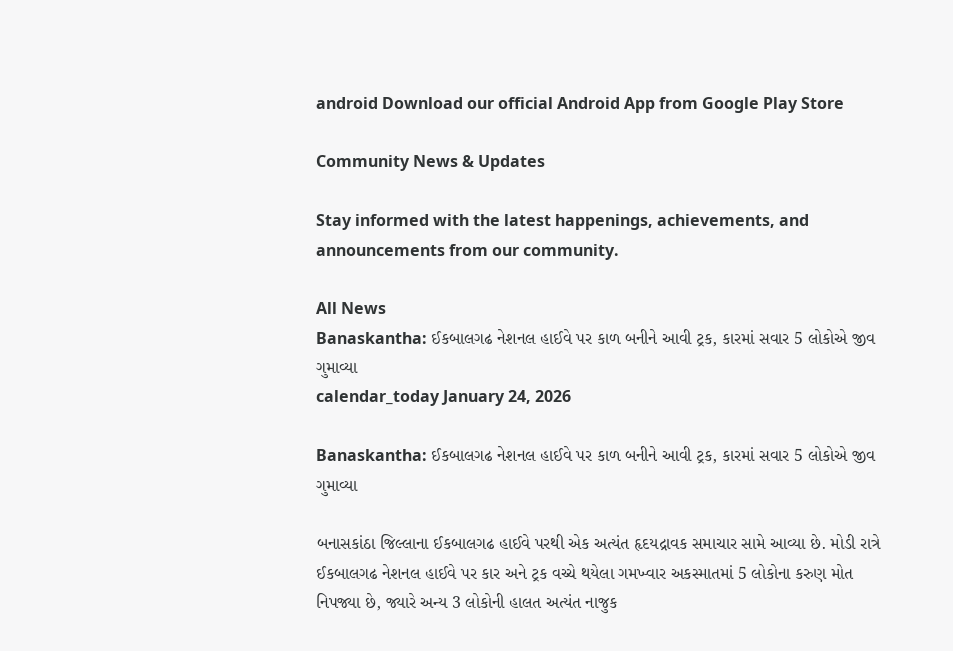android Download our official Android App from Google Play Store

Community News & Updates

Stay informed with the latest happenings, achievements, and announcements from our community.

All News
Banaskantha: ઈકબાલગઢ નેશનલ હાઈવે પર કાળ બનીને આવી ટ્રક, કારમાં સવાર 5 લોકોએ જીવ ગુમાવ્યા
calendar_today January 24, 2026

Banaskantha: ઈકબાલગઢ નેશનલ હાઈવે પર કાળ બનીને આવી ટ્રક, કારમાં સવાર 5 લોકોએ જીવ ગુમાવ્યા

બનાસકાંઠા જિલ્લાના ઈકબાલગઢ હાઈવે પરથી એક અત્યંત હૃદયદ્રાવક સમાચાર સામે આવ્યા છે. મોડી રાત્રે ઈકબાલગઢ નેશનલ હાઈવે પર કાર અને ટ્રક વચ્ચે થયેલા ગમખ્વાર અકસ્માતમાં 5 લોકોના કરુણ મોત નિપજ્યા છે, જ્યારે અન્ય 3 લોકોની હાલત અત્યંત નાજુક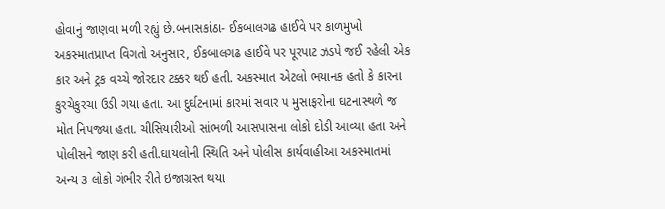હોવાનું જાણવા મળી રહ્યું છે.બનાસકાંઠા- ઈકબાલગઢ હાઈવે પર કાળમુખો અકસ્માતપ્રાપ્ત વિગતો અનુસાર, ઈકબાલગઢ હાઈવે પર પૂરપાટ ઝડપે જઈ રહેલી એક કાર અને ટ્રક વચ્ચે જોરદાર ટક્કર થઈ હતી. અકસ્માત એટલો ભયાનક હતો કે કારના કુરચેકુરચા ઉડી ગયા હતા. આ દુર્ઘટનામાં કારમાં સવાર ૫ મુસાફરોના ઘટનાસ્થળે જ મોત નિપજ્યા હતા. ચીસિયારીઓ સાંભળી આસપાસના લોકો દોડી આવ્યા હતા અને પોલીસને જાણ કરી હતી.ઘાયલોની સ્થિતિ અને પોલીસ કાર્યવાહીઆ અકસ્માતમાં અન્ય ૩ લોકો ગંભીર રીતે ઇજાગ્રસ્ત થયા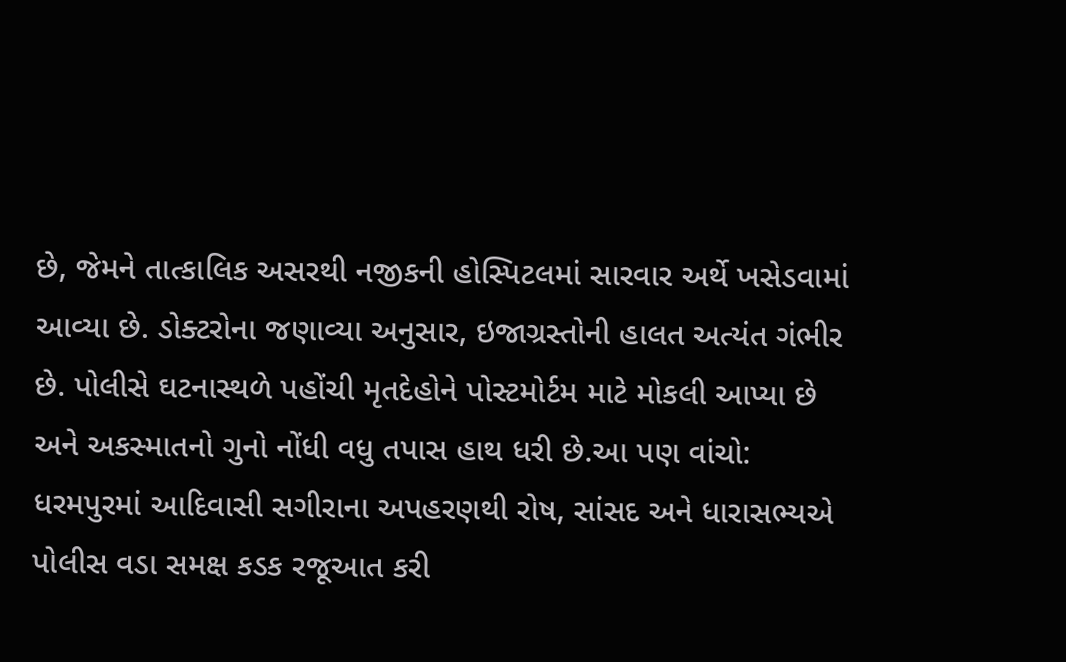છે, જેમને તાત્કાલિક અસરથી નજીકની હોસ્પિટલમાં સારવાર અર્થે ખસેડવામાં આવ્યા છે. ડોક્ટરોના જણાવ્યા અનુસાર, ઇજાગ્રસ્તોની હાલત અત્યંત ગંભીર છે. પોલીસે ઘટનાસ્થળે પહોંચી મૃતદેહોને પોસ્ટમોર્ટમ માટે મોકલી આપ્યા છે અને અકસ્માતનો ગુનો નોંધી વધુ તપાસ હાથ ધરી છે.આ પણ વાંચો: ધરમપુરમાં આદિવાસી સગીરાના અપહરણથી રોષ, સાંસદ અને ધારાસભ્યએ પોલીસ વડા સમક્ષ કડક રજૂઆત કરી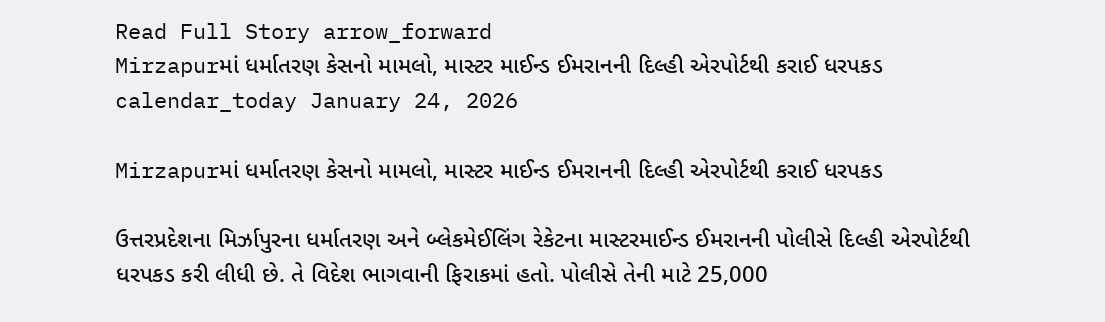Read Full Story arrow_forward
Mirzapurમાં ધર્માતરણ કેસનો મામલો, માસ્ટર માઈન્ડ ઈમરાનની દિલ્હી એરપોર્ટથી કરાઈ ધરપકડ
calendar_today January 24, 2026

Mirzapurમાં ધર્માતરણ કેસનો મામલો, માસ્ટર માઈન્ડ ઈમરાનની દિલ્હી એરપોર્ટથી કરાઈ ધરપકડ

ઉત્તરપ્રદેશના મિર્ઝાપુરના ધર્માતરણ અને બ્લેકમેઈલિંગ રેકેટના માસ્ટરમાઈન્ડ ઈમરાનની પોલીસે દિલ્હી એરપોર્ટથી ધરપકડ કરી લીધી છે. તે વિદેશ ભાગવાની ફિરાકમાં હતો. પોલીસે તેની માટે 25,000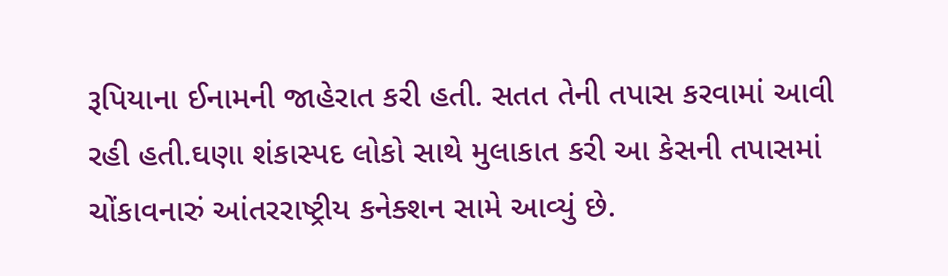રૂપિયાના ઈનામની જાહેરાત કરી હતી. સતત તેની તપાસ કરવામાં આવી રહી હતી.ઘણા શંકાસ્પદ લોકો સાથે મુલાકાત કરી આ કેસની તપાસમાં ચોંકાવનારું આંતરરાષ્ટ્રીય કનેક્શન સામે આવ્યું છે.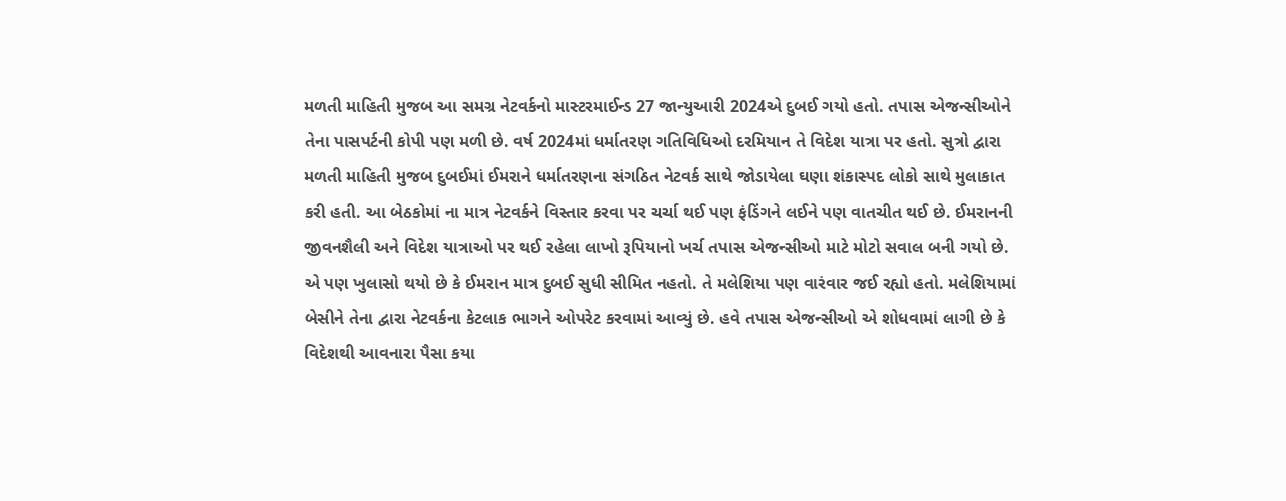મળતી માહિતી મુજબ આ સમગ્ર નેટવર્કનો માસ્ટરમાઈન્ડ 27 જાન્યુઆરી 2024એ દુબઈ ગયો હતો. તપાસ એજન્સીઓને તેના પાસપર્ટની કોપી પણ મળી છે. વર્ષ 2024માં ધર્માતરણ ગતિવિધિઓ દરમિયાન તે વિદેશ યાત્રા પર હતો. સુત્રો દ્વારા મળતી માહિતી મુજબ દુબઈમાં ઈમરાને ધર્માતરણના સંગઠિત નેટવર્ક સાથે જોડાયેલા ઘણા શંકાસ્પદ લોકો સાથે મુલાકાત કરી હતી. આ બેઠકોમાં ના માત્ર નેટવર્કને વિસ્તાર કરવા પર ચર્ચા થઈ પણ ફંડિંગને લઈને પણ વાતચીત થઈ છે. ઈમરાનની જીવનશૈલી અને વિદેશ યાત્રાઓ પર થઈ રહેલા લાખો રૂપિયાનો ખર્ચ તપાસ એજન્સીઓ માટે મોટો સવાલ બની ગયો છે. એ પણ ખુલાસો થયો છે કે ઈમરાન માત્ર દુબઈ સુધી સીમિત નહતો. તે મલેશિયા પણ વારંવાર જઈ રહ્યો હતો. મલેશિયામાં બેસીને તેના દ્વારા નેટવર્કના કેટલાક ભાગને ઓપરેટ કરવામાં આવ્યું છે. હવે તપાસ એજન્સીઓ એ શોધવામાં લાગી છે કે વિદેશથી આવનારા પૈસા કયા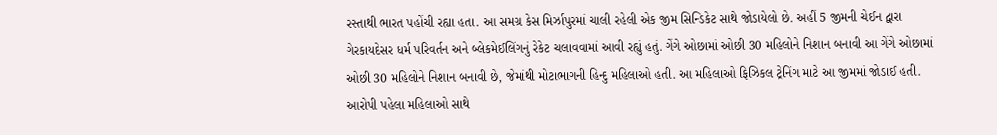રસ્તાથી ભારત પહોંચી રહ્યા હતા. આ સમગ્ર કેસ મિર્ઝાપુરમાં ચાલી રહેલી એક જીમ સિન્ડિકેટ સાથે જોડાયેલો છે. અહીં 5 જીમની ચેઈન દ્વારા ગેરકાયદેસર ધર્મ પરિવર્તન અને બ્લેકમેઈલિંગનું રેકેટ ચલાવવામાં આવી રહ્યું હતું. ગેંગે ઓછામાં ઓછી 30 મહિલોને નિશાન બનાવી આ ગેંગે ઓછામાં ઓછી 30 મહિલોને નિશાન બનાવી છે, જેમાંથી મોટાભાગની હિન્દુ મહિલાઓ હતી. આ મહિલાઓ ફિઝિકલ ટ્રેનિંગ માટે આ જીમમાં જોડાઈ હતી. આરોપી પહેલા મહિલાઓ સાથે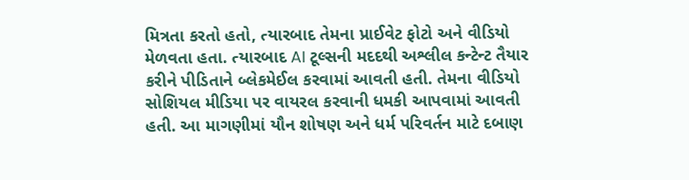મિત્રતા કરતો હતો, ત્યારબાદ તેમના પ્રાઈવેટ ફોટો અને વીડિયો મેળવતા હતા. ત્યારબાદ AI ટૂલ્સની મદદથી અશ્લીલ કન્ટેન્ટ તૈયાર કરીને પીડિતાને બ્લેકમેઈલ કરવામાં આવતી હતી. તેમના વીડિયો સોશિયલ મીડિયા પર વાયરલ કરવાની ધમકી આપવામાં આવતી હતી. આ માગણીમાં યૌન શોષણ અને ધર્મ પરિવર્તન માટે દબાણ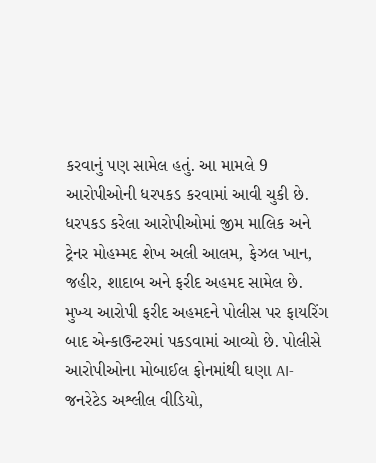કરવાનું પણ સામેલ હતું. આ મામલે 9 આરોપીઓની ધરપકડ કરવામાં આવી ચુકી છે. ધરપકડ કરેલા આરોપીઓમાં જીમ માલિક અને ટ્રેનર મોહમ્મદ શેખ અલી આલમ, ફેઝલ ખાન, જહીર, શાદાબ અને ફરીદ અહમદ સામેલ છે. મુખ્ય આરોપી ફરીદ અહમદને પોલીસ પર ફાયરિંગ બાદ એન્કાઉન્ટરમાં પકડવામાં આવ્યો છે. પોલીસે આરોપીઓના મોબાઈલ ફોનમાંથી ઘણા AI-જનરેટેડ અશ્લીલ વીડિયો,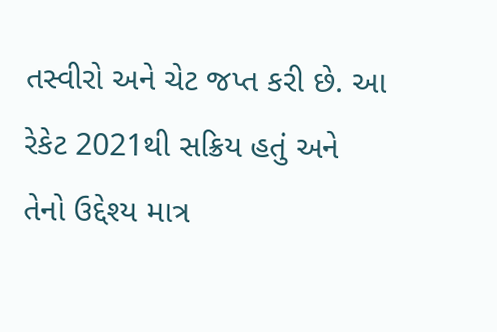તસ્વીરો અને ચેટ જપ્ત કરી છે. આ રેકેટ 2021થી સક્રિય હતું અને તેનો ઉદ્દેશ્ય માત્ર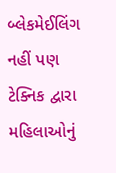બ્લેકમેઈલિંગ નહીં પણ ટેક્નિક દ્વારા મહિલાઓનું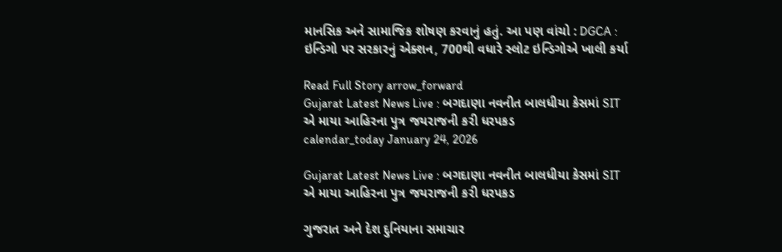માનસિક અને સામાજિક શોષણ કરવાનું હતું. આ પણ વાંચો : DGCA : ઇન્ડિગો પર સરકારનું એક્શન, 700થી વધારે સ્લોટ ઇન્ડિગોએ ખાલી કર્યા

Read Full Story arrow_forward
Gujarat Latest News Live : બગદાણા નવનીત બાલધીયા કેસમાં SIT એ માયા આહિરના પુત્ર જયરાજની કરી ધરપકડ
calendar_today January 24, 2026

Gujarat Latest News Live : બગદાણા નવનીત બાલધીયા કેસમાં SIT એ માયા આહિરના પુત્ર જયરાજની કરી ધરપકડ

ગુજરાત અને દેશ દુનિયાના સમાચાર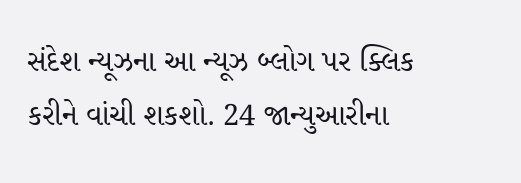સંદેશ ન્યૂઝના આ ન્યૂઝ બ્લોગ પર ક્લિક કરીને વાંચી શકશો. 24 જાન્યુઆરીના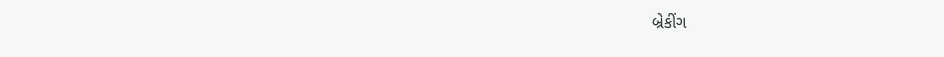બ્રેકીંગ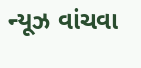ન્યૂઝ વાંચવા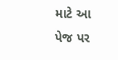માટે આ પેજ પર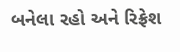બનેલા રહો અને રિફ્રેશ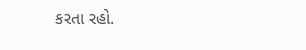કરતા રહો.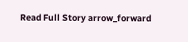Read Full Story arrow_forward